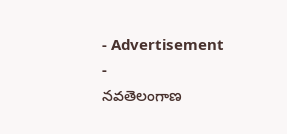- Advertisement -
నవతెలంగాణ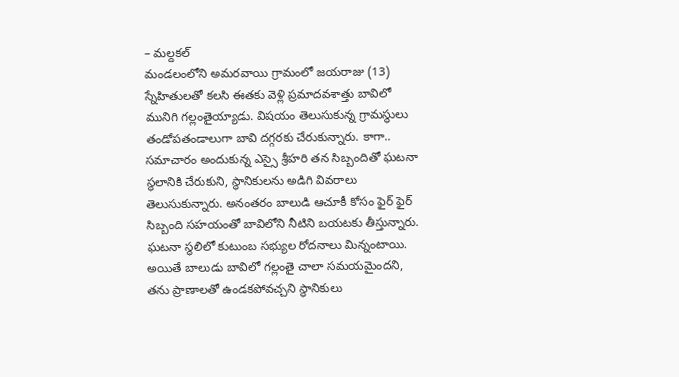– మల్దకల్
మండలంలోని అమరవాయి గ్రామంలో జయరాజు (13) స్నేహితులతో కలసి ఈతకు వెళ్లి ప్రమాదవశాత్తు బావిలో మునిగి గల్లంతైయ్యాడు. విషయం తెలుసుకున్న గ్రామస్థులు తండోపతండాలుగా బావి దగ్గరకు చేరుకున్నారు. కాగా.. సమాచారం అందుకున్న ఎస్సై శ్రీహరి తన సిబ్బందితో ఘటనా స్థలానికి చేరుకుని, స్థానికులను అడిగి వివరాలు తెలుసుకున్నారు. అనంతరం బాలుడి ఆచూకీ కోసం ఫైర్ ఫైర్ సిబ్బంది సహయంతో బావిలోని నీటిని బయటకు తీస్తున్నారు. ఘటనా స్థలిలో కుటుంబ సభ్యుల రోదనాలు మిన్నంటాయి. అయితే బాలుడు బావిలో గల్లంతై చాలా సమయమైందని, తను ప్రాణాలతో ఉండకపోవచ్చని స్థానికులు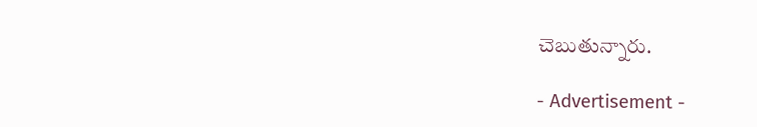చెబుతున్నారు.

- Advertisement -